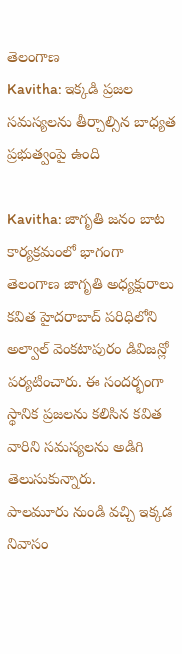తెలంగాణ
Kavitha: ఇక్కడి ప్రజల సమస్యలను తీర్చాల్సిన బాధ్యత ప్రభుత్వంపై ఉంది

Kavitha: జాగృతి జనం బాట కార్యక్రమంలో భాగంగా తెలంగాణ జాగృతి అధ్యక్షురాలు కవిత హైదరాబాద్ పరిధిలోని అల్వాల్ వెంకటాపురం డివిజన్లో పర్యటించారు. ఈ సందర్భంగా స్థానిక ప్రజలను కలిసిన కవిత వారిని సమస్యలను అడిగి తెలుసుకున్నారు.
పాలమూరు నుండి వచ్చి ఇక్కడ నివాసం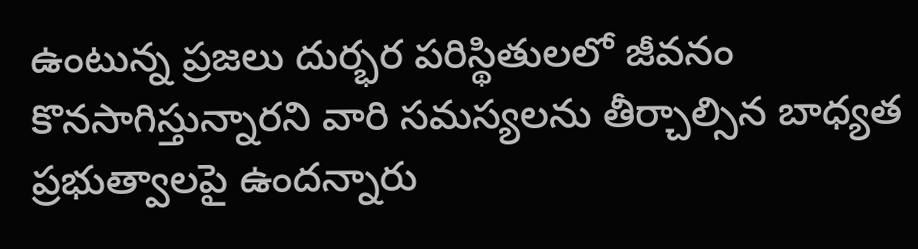ఉంటున్న ప్రజలు దుర్భర పరిస్థితులలో జీవనం కొనసాగిస్తున్నారని వారి సమస్యలను తీర్చాల్సిన బాధ్యత ప్రభుత్వాలపై ఉందన్నారు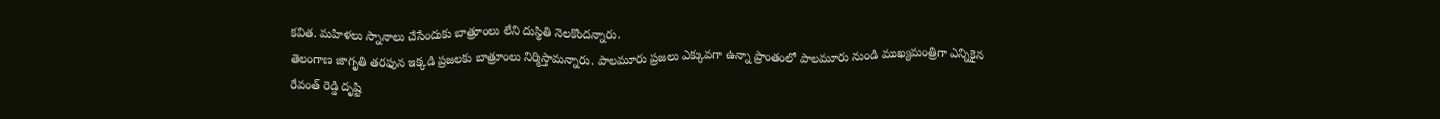కవిత. మహిళలు స్నానాలు చేసేందుకు బాత్రూంలు లేని దుస్థితి నెలకొందన్నారు.
తెలంగాణ జాగృతి తరఫున ఇక్కడి ప్రజలకు బాత్రూంలు నిర్మిస్తామన్నారు. పాలమూరు ప్రజలు ఎక్కువగా ఉన్నా ప్రాంతంలో పాలమూరు నుండి ముఖ్యమంత్రిగా ఎన్నికైన రేవంత్ రెడ్డి దృష్టి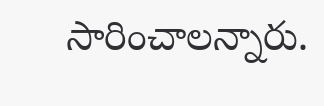సారించాలన్నారు.